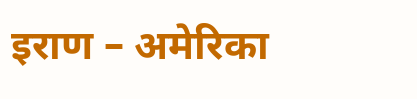इराण – अमेरिका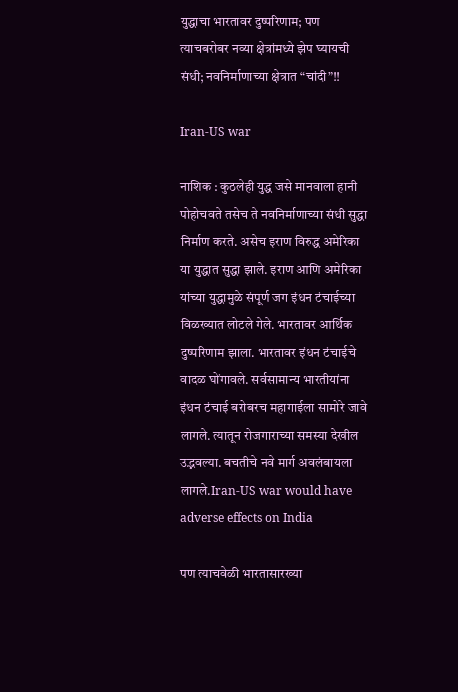युद्धाचा भारतावर दुष्परिणाम; पण त्याचबरोबर नव्या क्षेत्रांमध्ये झेप घ्यायची संधी; नवनिर्माणाच्या क्षेत्रात “चांदी”!!

Iran-US war

नाशिक : कुठलेही युद्ध जसे मानवाला हानी पोहोचवते तसेच ते नवनिर्माणाच्या संधी सुद्धा निर्माण करते. असेच इराण विरुद्ध अमेरिका या युद्धात सुद्धा झाले. इराण आणि अमेरिका यांच्या युद्धामुळे संपूर्ण जग इंधन टंचाईच्या विळख्यात लोटले गेले. भारतावर आर्थिक दुष्परिणाम झाला. भारतावर इंधन टंचाईचे वादळ घोंगावले. सर्वसामान्य भारतीयांना इंधन टंचाई बरोबरच महागाईला सामोरे जावे लागले. त्यातून रोजगाराच्या समस्या देखील उद्भवल्या. बचतीचे नवे मार्ग अवलंबायला लागले.Iran-US war would have adverse effects on India

पण त्याचवेळी भारतासारख्या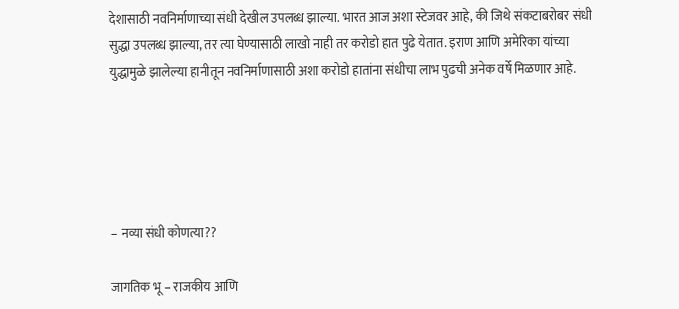देशासाठी नवनिर्माणाच्या संधी देखील उपलब्ध झाल्या. भारत आज अशा स्टेजवर आहे, की जिथे संकटाबरोबर संधी सुद्धा उपलब्ध झाल्या, तर त्या घेण्यासाठी लाखो नाही तर करोडो हात पुढे येतात. इराण आणि अमेरिका यांच्या युद्धामुळे झालेल्या हानीतून नवनिर्माणासाठी अशा करोडो हातांना संधीचा लाभ पुढची अनेक वर्षे मिळणार आहे.





– नव्या संधी कोणत्या??

जागतिक भू – राजकीय आणि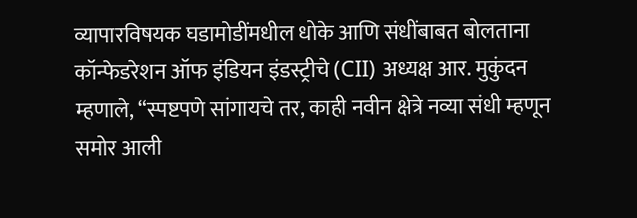व्यापारविषयक घडामोडींमधील धोके आणि संधींबाबत बोलताना कॉन्फेडरेशन ऑफ इंडियन इंडस्ट्रीचे (CII) अध्यक्ष आर. मुकुंदन म्हणाले, “स्पष्टपणे सांगायचे तर, काही नवीन क्षेत्रे नव्या संधी म्हणून समोर आली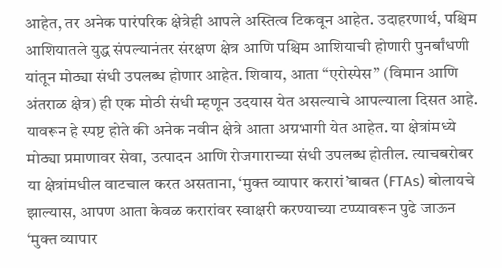आहेत, तर अनेक पारंपरिक क्षेत्रेही आपले अस्तित्व टिकवून आहेत. उदाहरणार्थ, पश्चिम आशियातले युद्ध संपल्यानंतर संरक्षण क्षेत्र आणि पश्चिम आशियाची होणारी पुनर्बांधणी यांतून मोठ्या संधी उपलब्ध होणार आहेत. शिवाय, आता “एरोस्पेस” (विमान आणि अंतराळ क्षेत्र) ही एक मोठी संधी म्हणून उदयास येत असल्याचे आपल्याला दिसत आहे. यावरून हे स्पष्ट होते की अनेक नवीन क्षेत्रे आता अग्रभागी येत आहेत. या क्षेत्रांमध्ये मोठ्या प्रमाणावर सेवा, उत्पादन आणि रोजगाराच्या संधी उपलब्ध होतील. त्याचबरोबर या क्षेत्रांमधील वाटचाल करत असताना, ‘मुक्त व्यापार करारां’बाबत (FTAs) बोलायचे झाल्यास, आपण आता केवळ करारांवर स्वाक्षरी करण्याच्या टप्प्यावरून पुढे जाऊन ‘मुक्त व्यापार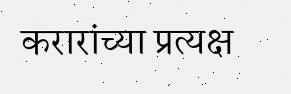करारांच्या प्रत्यक्ष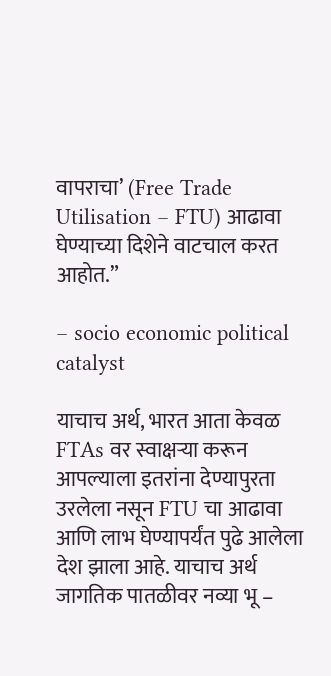वापराचा’ (Free Trade Utilisation – FTU) आढावा घेण्याच्या दिशेने वाटचाल करत आहोत.”

– socio economic political catalyst

याचाच अर्थ, भारत आता केवळ FTAs वर स्वाक्षऱ्या करून आपल्याला इतरांना देण्यापुरता उरलेला नसून FTU चा आढावा आणि लाभ घेण्यापर्यंत पुढे आलेला देश झाला आहे. याचाच अर्थ जागतिक पातळीवर नव्या भू –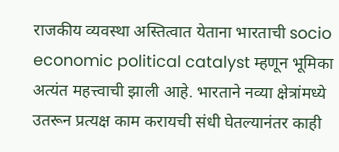राजकीय व्यवस्था अस्तित्वात येताना भारताची socio economic political catalyst म्हणून भूमिका अत्यंत महत्त्वाची झाली आहे. भारताने नव्या क्षेत्रांमध्ये उतरून प्रत्यक्ष काम करायची संधी घेतल्यानंतर काही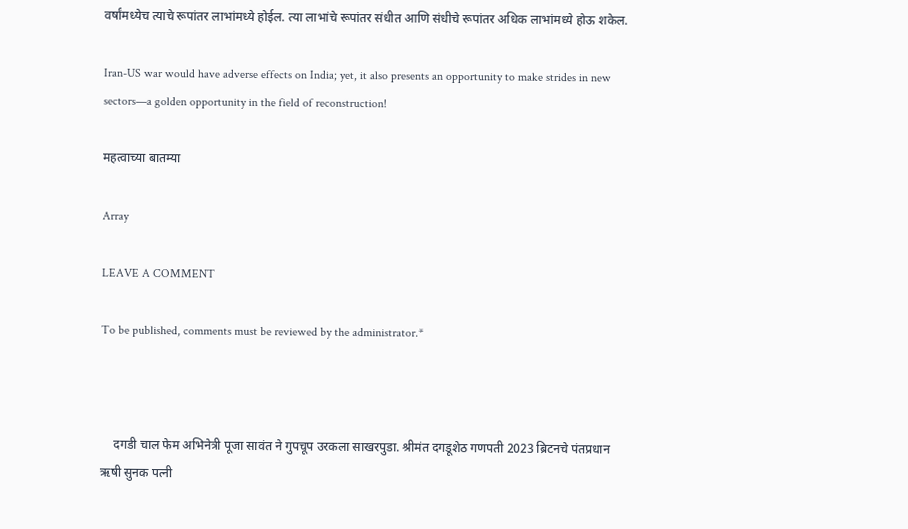वर्षांमध्येच त्याचे रूपांतर लाभांमध्ये होईल. त्या लाभांचे रूपांतर संधीत आणि संधीचे रूपांतर अधिक लाभांमध्ये होऊ शकेल.

Iran-US war would have adverse effects on India; yet, it also presents an opportunity to make strides in new sectors—a golden opportunity in the field of reconstruction!

महत्वाच्या बातम्या

Array

LEAVE A COMMENT

To be published, comments must be reviewed by the administrator.*



    दगडी चाल फेम अभिनेत्री पूजा सावंत ने गुपचूप उरकला साखरपुडा. श्रीमंत दगडूशेठ गणपती 2023 ब्रिटनचे पंतप्रधान ऋषी सुनक पत्नी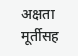अक्षता मूर्तीसह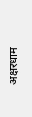अक्षरधाम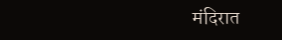मंदिरात